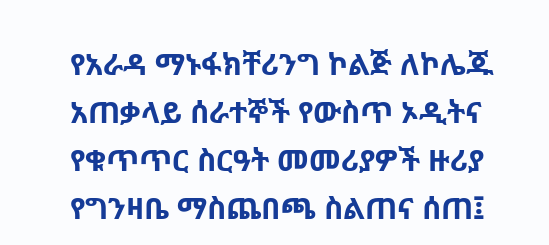የአራዳ ማኑፋክቸሪንግ ኮልጅ ለኮሌጁ አጠቃላይ ሰራተኞች የውስጥ ኦዲትና የቁጥጥር ስርዓት መመሪያዎች ዙሪያ የግንዛቤ ማስጨበጫ ስልጠና ሰጠ፤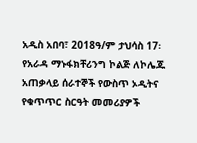አዲስ አበባ፣ 2018ዓ/ም ታህሳስ 17፡ የአራዳ ማኑፋክቸሪንግ ኮልጅ ለኮሌጁ አጠቃላይ ሰራተኞች የውስጥ ኦዲትና የቁጥጥር ስርዓት መመሪያዎች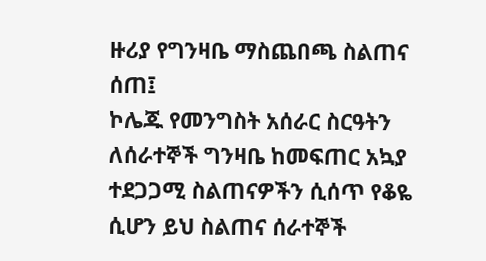ዙሪያ የግንዛቤ ማስጨበጫ ስልጠና ሰጠ፤
ኮሌጁ የመንግስት አሰራር ስርዓትን ለሰራተኞች ግንዛቤ ከመፍጠር አኳያ ተደጋጋሚ ስልጠናዎችን ሲሰጥ የቆዬ ሲሆን ይህ ስልጠና ሰራተኞች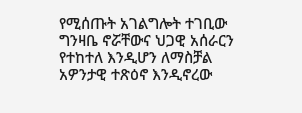የሚሰጡት አገልግሎት ተገቢው ግንዛቤ ኖሯቸውና ህጋዊ አሰራርን የተከተለ እንዲሆን ለማስቻል አዎንታዊ ተጽዕኖ እንዲኖረው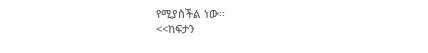የሚያስችል ነው፡፡
<<ከፍታን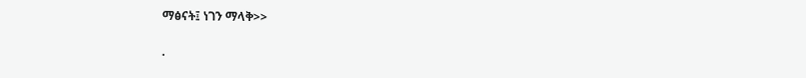ማፅናት፤ ነገን ማላቅ>>

.